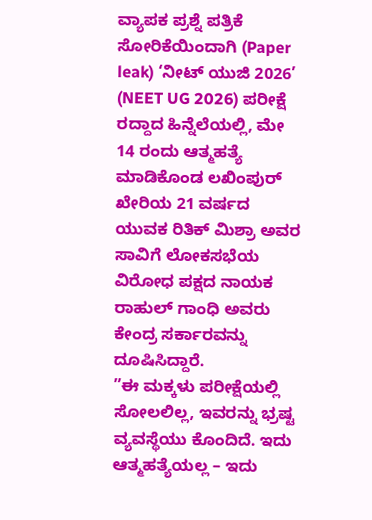ವ್ಯಾಪಕ ಪ್ರಶ್ನೆ ಪತ್ರಿಕೆ ಸೋರಿಕೆಯಿಂದಾಗಿ (Paper leak) ‘ನೀಟ್ ಯುಜಿ 2026’ (NEET UG 2026) ಪರೀಕ್ಷೆ ರದ್ದಾದ ಹಿನ್ನೆಲೆಯಲ್ಲಿ, ಮೇ 14 ರಂದು ಆತ್ಮಹತ್ಯೆ ಮಾಡಿಕೊಂಡ ಲಖಿಂಪುರ್ ಖೇರಿಯ 21 ವರ್ಷದ ಯುವಕ ರಿತಿಕ್ ಮಿಶ್ರಾ ಅವರ ಸಾವಿಗೆ ಲೋಕಸಭೆಯ ವಿರೋಧ ಪಕ್ಷದ ನಾಯಕ ರಾಹುಲ್ ಗಾಂಧಿ ಅವರು ಕೇಂದ್ರ ಸರ್ಕಾರವನ್ನು ದೂಷಿಸಿದ್ದಾರೆ.
”ಈ ಮಕ್ಕಳು ಪರೀಕ್ಷೆಯಲ್ಲಿ ಸೋಲಲಿಲ್ಲ, ಇವರನ್ನು ಭ್ರಷ್ಟ ವ್ಯವಸ್ಥೆಯು ಕೊಂದಿದೆ. ಇದು ಆತ್ಮಹತ್ಯೆಯಲ್ಲ – ಇದು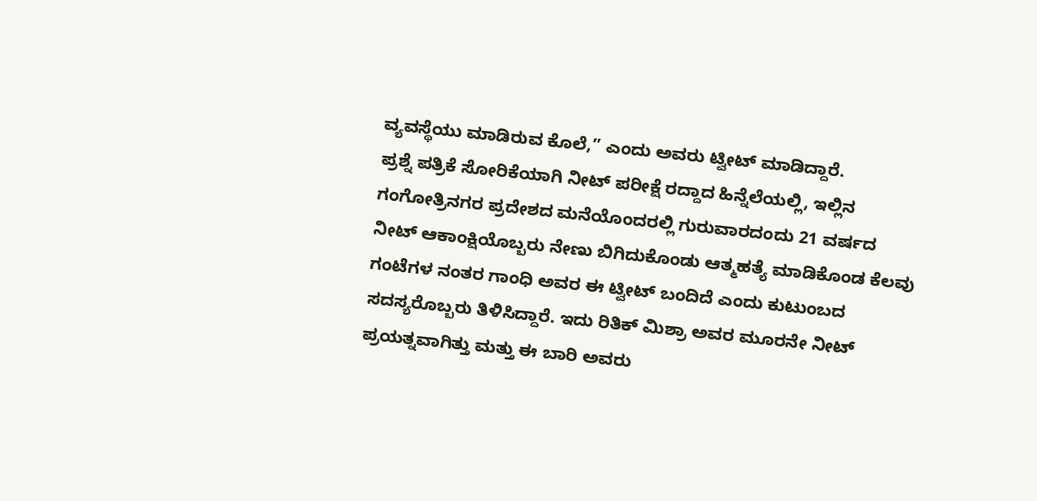ವ್ಯವಸ್ಥೆಯು ಮಾಡಿರುವ ಕೊಲೆ,” ಎಂದು ಅವರು ಟ್ವೀಟ್ ಮಾಡಿದ್ದಾರೆ.
ಪ್ರಶ್ನೆ ಪತ್ರಿಕೆ ಸೋರಿಕೆಯಾಗಿ ನೀಟ್ ಪರೀಕ್ಷೆ ರದ್ದಾದ ಹಿನ್ನೆಲೆಯಲ್ಲಿ, ಇಲ್ಲಿನ ಗಂಗೋತ್ರಿನಗರ ಪ್ರದೇಶದ ಮನೆಯೊಂದರಲ್ಲಿ ಗುರುವಾರದಂದು 21 ವರ್ಷದ ನೀಟ್ ಆಕಾಂಕ್ಷಿಯೊಬ್ಬರು ನೇಣು ಬಿಗಿದುಕೊಂಡು ಆತ್ಮಹತ್ಯೆ ಮಾಡಿಕೊಂಡ ಕೆಲವು ಗಂಟೆಗಳ ನಂತರ ಗಾಂಧಿ ಅವರ ಈ ಟ್ವೀಟ್ ಬಂದಿದೆ ಎಂದು ಕುಟುಂಬದ ಸದಸ್ಯರೊಬ್ಬರು ತಿಳಿಸಿದ್ದಾರೆ. ಇದು ರಿತಿಕ್ ಮಿಶ್ರಾ ಅವರ ಮೂರನೇ ನೀಟ್ ಪ್ರಯತ್ನವಾಗಿತ್ತು ಮತ್ತು ಈ ಬಾರಿ ಅವರು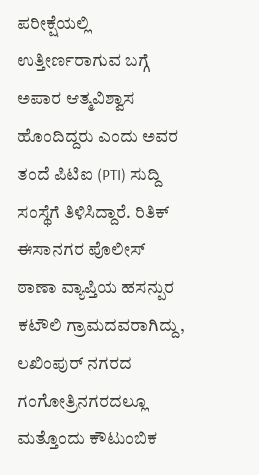ಪರೀಕ್ಷೆಯಲ್ಲಿ ಉತ್ತೀರ್ಣರಾಗುವ ಬಗ್ಗೆ ಅಪಾರ ಆತ್ಮವಿಶ್ವಾಸ ಹೊಂದಿದ್ದರು ಎಂದು ಅವರ ತಂದೆ ಪಿಟಿಐ (PTI) ಸುದ್ದಿ ಸಂಸ್ಥೆಗೆ ತಿಳಿಸಿದ್ದಾರೆ. ರಿತಿಕ್ ಈಸಾನಗರ ಪೊಲೀಸ್ ಠಾಣಾ ವ್ಯಾಪ್ತಿಯ ಹಸನ್ಪುರ ಕಟೌಲಿ ಗ್ರಾಮದವರಾಗಿದ್ದು, ಲಖಿಂಪುರ್ ನಗರದ ಗಂಗೋತ್ರಿನಗರದಲ್ಲೂ ಮತ್ತೊಂದು ಕೌಟುಂಬಿಕ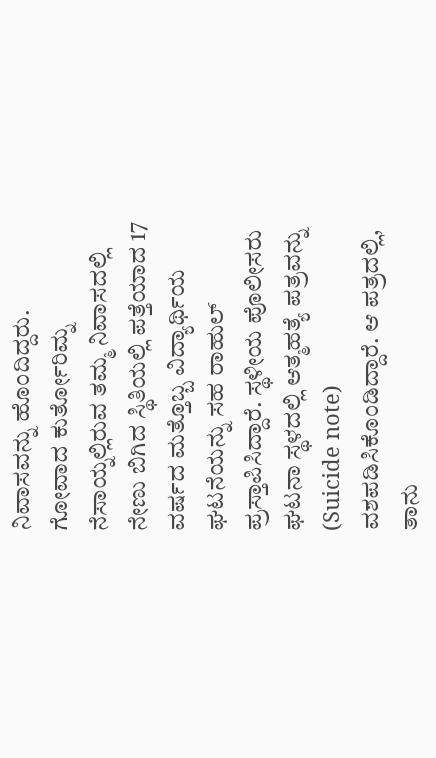ನಿವಾಸವನ್ನು ಹೊಂದಿದ್ದರು.
ಗೋವಾದ ಕುರ್ತೋರಿಮ್ನ ನೆಸಾಯ್ನಲ್ಲಿರುವ ತಮ್ಮ ನಿವಾಸದಲ್ಲಿ ನೇಣು ಬಿಗಿದ ಸ್ಥಿತಿಯಲ್ಲಿ ಪತ್ತೆಯಾದ 17 ವರ್ಷದ ಮತ್ತೊಬ್ಬ ವಿದ್ಯಾರ್ಥಿಯ ಘಟನೆಯನ್ನು ಸಹ ರಾಹುಲ್ ಪ್ರಸ್ತಾಪಿಸಿದ್ದಾರೆ. ಸ್ಥಳೀಯ ಪೊಲೀಸರು ಘಟನಾ ಸ್ಥಳದಲ್ಲಿ ಆತ್ಮಹತ್ಯೆ ಪತ್ರವನ್ನು (Suicide note) ವಶಪಡಿಸಿಕೊಂಡಿದ್ದಾರೆ. ಆ ಪತ್ರದಲ್ಲಿ, ತಾನು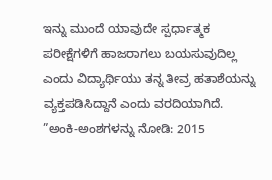ಇನ್ನು ಮುಂದೆ ಯಾವುದೇ ಸ್ಪರ್ಧಾತ್ಮಕ ಪರೀಕ್ಷೆಗಳಿಗೆ ಹಾಜರಾಗಲು ಬಯಸುವುದಿಲ್ಲ ಎಂದು ವಿದ್ಯಾರ್ಥಿಯು ತನ್ನ ತೀವ್ರ ಹತಾಶೆಯನ್ನು ವ್ಯಕ್ತಪಡಿಸಿದ್ದಾನೆ ಎಂದು ವರದಿಯಾಗಿದೆ.
”ಅಂಕಿ-ಅಂಶಗಳನ್ನು ನೋಡಿ: 2015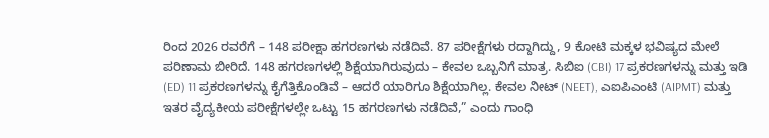ರಿಂದ 2026 ರವರೆಗೆ – 148 ಪರೀಕ್ಷಾ ಹಗರಣಗಳು ನಡೆದಿವೆ. 87 ಪರೀಕ್ಷೆಗಳು ರದ್ದಾಗಿದ್ದು, 9 ಕೋಟಿ ಮಕ್ಕಳ ಭವಿಷ್ಯದ ಮೇಲೆ ಪರಿಣಾಮ ಬೀರಿದೆ. 148 ಹಗರಣಗಳಲ್ಲಿ ಶಿಕ್ಷೆಯಾಗಿರುವುದು – ಕೇವಲ ಒಬ್ಬನಿಗೆ ಮಾತ್ರ. ಸಿಬಿಐ (CBI) 17 ಪ್ರಕರಣಗಳನ್ನು ಮತ್ತು ಇಡಿ (ED) 11 ಪ್ರಕರಣಗಳನ್ನು ಕೈಗೆತ್ತಿಕೊಂಡಿವೆ – ಆದರೆ ಯಾರಿಗೂ ಶಿಕ್ಷೆಯಾಗಿಲ್ಲ. ಕೇವಲ ನೀಟ್ (NEET), ಎಐಪಿಎಂಟಿ (AIPMT) ಮತ್ತು ಇತರ ವೈದ್ಯಕೀಯ ಪರೀಕ್ಷೆಗಳಲ್ಲೇ ಒಟ್ಟು 15 ಹಗರಣಗಳು ನಡೆದಿವೆ,” ಎಂದು ಗಾಂಧಿ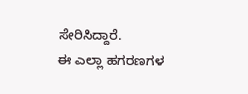ಸೇರಿಸಿದ್ದಾರೆ.
ಈ ಎಲ್ಲಾ ಹಗರಣಗಳ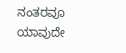ನಂತರವೂ ಯಾವುದೇ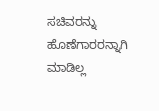ಸಚಿವರನ್ನು ಹೊಣೆಗಾರರನ್ನಾಗಿ ಮಾಡಿಲ್ಲ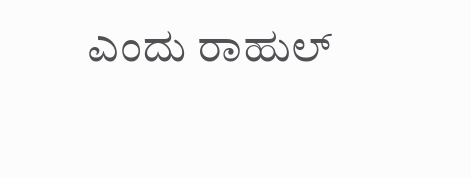ಎಂದು ರಾಹುಲ್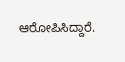ಆರೋಪಿಸಿದ್ದಾರೆ.